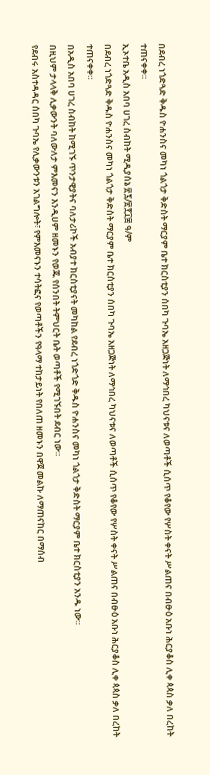በደብረ ነጎድጓድ ቅዱስ ዮሐንስና መካነ ጎልጎታ ቅድስት ማርያም ቤተ ክርስቲያን ሰበካ ጉባኤ አዘጋጅነት ለማኅበረ ካህናቱና ለወጣቶች ሲሰጥ የቆየው የሦስት ቀናት ሥልጠና በብፁዕ አቡነ ሕርያቆስ ሊቀ ጳጳስ ቃለ በረከት ተጠናቀቀ።
ኢኦተቤ አዲስ አበባ ሀገረ ስብከት ሚዲያሰኔ ፳፯/፳፻፲፰ ዓ/ም
በደብረ ነጎድጓድ ቅዱስ ዮሐንስና መካነ ጎልጎታ ቅድስት ማርያም ቤተ ክርስቲያን ሰበካ ጉባኤ አዘጋጅነት ለማኅበረ ካህናቱና ለወጣቶች ሲሰጥ የቆየው የሦስት ቀናት ሥልጠና በብፁዕ አቡነ ሕርያቆስ ሊቀ ጳጳስ ቃለ በረከት ተጠናቀቀ።
በአዲስ አበባ ሀገረ ስብከት ከሚገኙ ጥንታዊያትና ባለታሪኮች አብያተ ክርስቲያናት መካከል የደብረ ነጎድጎድ ቅዱስ ዮሐንስና መካነ ጎልጎታ ቅድስት ማርያም ቤተ ክርስቲያን አንዱ ነው።
በዚህም ታላላቅ ሊቃውንት ባለውለታ ምእመናን እንዲሀም ዘመኑን የወጁ የሰንበት ትምህርት ቤት ወጣቶች የሚገኙበት ደብር ነው።
የደብሩ አስተዳዳር ሰበካ ጉባኤ የሊቃውንቱን አገልግሎት፣ የምእመናኑን ተሳትፎና የወጣቶችን የዓላማ ተከታይነት የበለጠ ዘመኑን በዋጀ መልኩ ለማጠናከር በማሰብ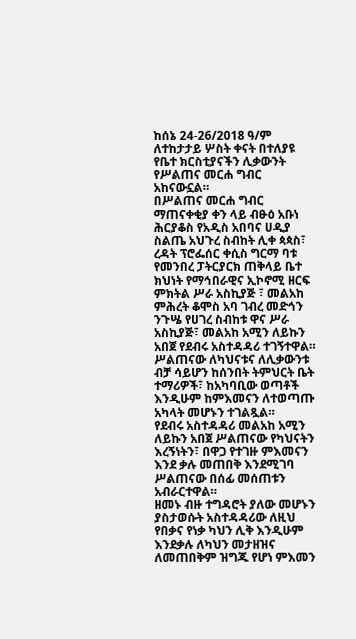ከሰኔ 24-26/2018 ዓ/ም ለተከታታይ ሦስት ቀናት በተለያዩ የቤተ ክርስቲያናችን ሊቃውንት የሥልጠና መርሐ ግብር አከናውኗል።
በሥልጠና መርሐ ግብር ማጠናቀቂያ ቀን ላይ ብፁዕ አቡነ ሕርያቆስ የአዲስ አበባና ሀዲያ ስልጤ አህጉረ ስብከት ሊቀ ጳጳስ፣ ረዳት ፕሮፌሰር ቀሲስ ግርማ ባቱ የመንበረ ፓትርያርክ ጠቅላይ ቤተ ክህነት የማኅበራዊና ኢኮኖሚ ዘርፍ ምክትል ሥራ አስኪያጅ ፣ መልአከ ምሕረት ቆሞስ አባ ገብረ መድኅን ንጉሤ የሀገረ ስብከቱ ዋና ሥራ አስኪያጅ፣ መልአከ አሚን ለይኩን አበጀ የደብሩ አስተዳዳሪ ተገኝተዋል።
ሥልጠናው ለካህናቱና ለሊቃውንቱ ብቻ ሳይሆን ከሰንበት ትምህርት ቤት ተማሪዎች፣ ከአካባቢው ወጣቶች እንዲሁም ከምእመናን ለተወጣጡ አካላት መሆኑን ተገልጿል።
የደብሩ አስተዳዳሪ መልአከ አሚን ለይኩን አበጀ ሥልጠናው የካህናትን እረኝነትን፣ በዋጋ የተገዙ ምእመናን እንደ ቃሉ መጠበቅ እንደሚገባ ሥልጠናው በሰፊ መሰጠቱን አብራርተዋል።
ዘመኑ ብዙ ተግዳሮት ያለው መሆኑን ያስታወሱት አስተዳዳሪው ለዚህ የበቃና የነቃ ካህን ሊቅ እንዲሁም እንደቃሉ ለካህን መታዘዝና ለመጠበቅም ዝግጁ የሆነ ምእመን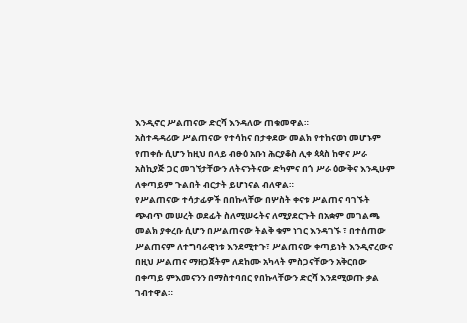እንዲኖር ሥልጠናው ድርሻ እንዳለው ጠቁመዋል።
አስተዳዳሪው ሥልጠናው የተሳከና በታቀደው መልክ የተከናወነ መሆኑም የጠቀሱ ሲሆን ከዚህ በላይ ብፁዕ አቡነ ሕርያቆስ ሊቀ ጳጳስ ከዋና ሥራ አስኪያጅ ጋር መገኘታቸውን ለትናንትናው ድካምና በጎ ሥራ ዕውቅና እንዲሁም ለቀጣይም ጉልበት ብርታት ይሆነናል ብለዋል።
የሥልጠናው ተሳታፊዎች በበኩላቸው በሦስት ቀናቱ ሥልጠና ባገኙት ጭብጥ መሠረት ወደፊት ስለሚሠሩትና ለሚያደርጉት በአቋም መገልጫ መልክ ያቀረቡ ሲሆን በሥልጠናው ትልቅ ቁም ነገር እንዳገኙ ፣ በተሰጠው ሥልጠናም ለተግባራዊነቱ እንደሚተጉ፣ ሥልጠናው ቀጣይነት እንዲኖረውና በዚህ ሥልጠና ማዘጋጀትም ለደከሙ አካላት ምስጋናቸውን አቅርበው በቀጣይ ምእመናንን በማስተባበር የበኩላቸውን ድርሻ እንደሚወጡ ቃል ገብተዋል።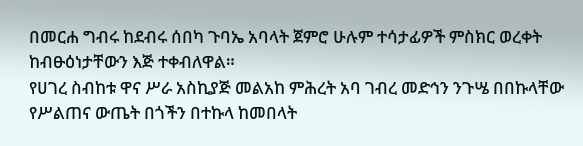በመርሐ ግብሩ ከደብሩ ሰበካ ጉባኤ አባላት ጀምሮ ሁሉም ተሳታፊዎች ምስክር ወረቀት ከብፁዕነታቸውን እጅ ተቀብለዋል።
የሀገረ ስብከቱ ዋና ሥራ አስኪያጅ መልአከ ምሕረት አባ ገብረ መድኅን ንጉሤ በበኩላቸው የሥልጠና ውጤት በጎችን በተኩላ ከመበላት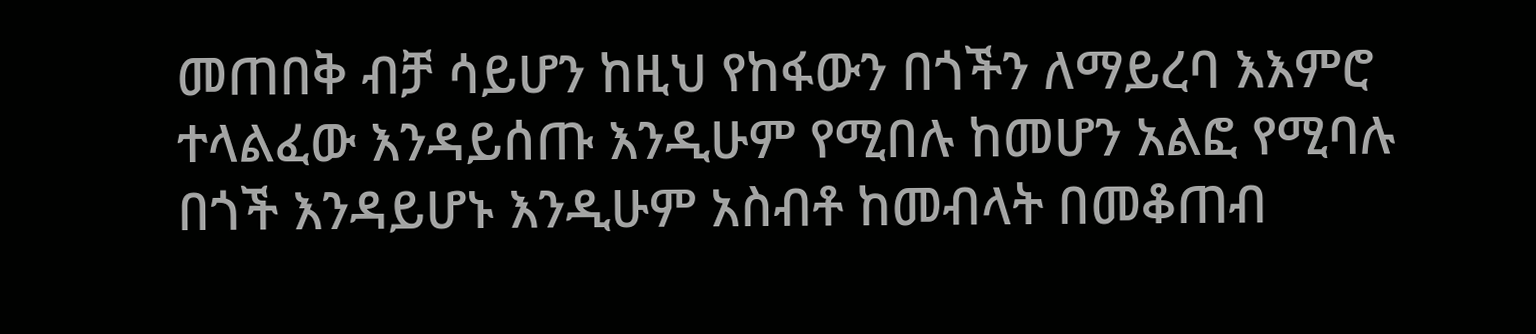መጠበቅ ብቻ ሳይሆን ከዚህ የከፋውን በጎችን ለማይረባ እእምሮ ተላልፈው እንዳይሰጡ እንዲሁም የሚበሉ ከመሆን አልፎ የሚባሉ በጎች እንዳይሆኑ እንዲሁም አስብቶ ከመብላት በመቆጠብ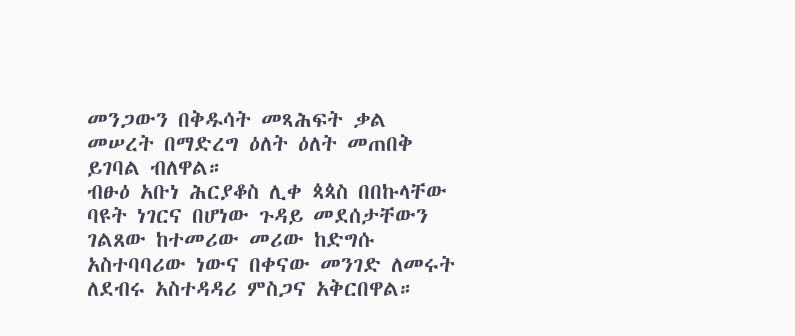መንጋውን በቅዱሳት መጻሕፍት ቃል መሠረት በማድረግ ዕለት ዕለት መጠበቅ ይገባል ብለዋል።
ብፁዕ አቡነ ሕርያቆስ ሊቀ ጳጳስ በበኩላቸው ባዩት ነገርና በሆነው ጉዳይ መደሰታቸውን ገልጸው ከተመሪው መሪው ከድግሱ አስተባባሪው ነውና በቀናው መንገድ ለመሩት ለደብሩ አስተዳዳሪ ምስጋና አቅርበዋል።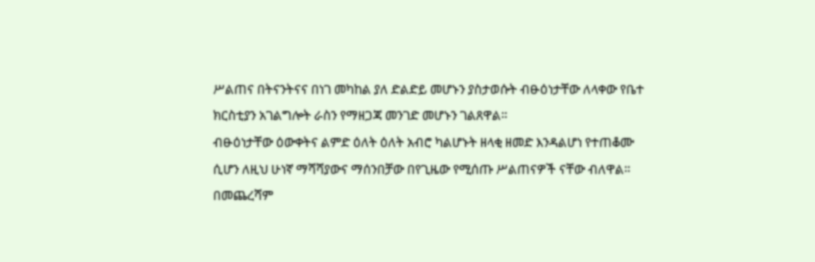ሥልጠና በትናንትናና በነገ መካከል ያለ ድልድይ መሆኑን ያስታወሱት ብፁዕነታቸው ለላቀው የቤተ ክርስቲያን አገልግሎት ራስን የማዘጋጃ መንገድ መሆኑን ገልጸዋል።
ብፁዕነታቸው ዕውቀትና ልምድ ዕለት ዕለት አብሮ ካልሆኑት ዘላቂ ዘመድ እንዳልሆነ የተጠቆሙ ሲሆን ለዚህ ሁነኛ ማሻሻያውና ማሰንበቻው በየጊዜው የሚሰጡ ሥልጠናዎች ናቸው ብለዋል።
በመጨረሻም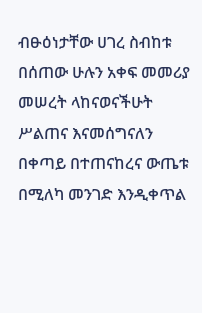ብፁዕነታቸው ሀገረ ስብከቱ በሰጠው ሁሉን አቀፍ መመሪያ መሠረት ላከናወናችሁት ሥልጠና እናመሰግናለን በቀጣይ በተጠናከረና ውጤቱ በሚለካ መንገድ እንዲቀጥል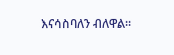እናሳስባለን ብለዋል።